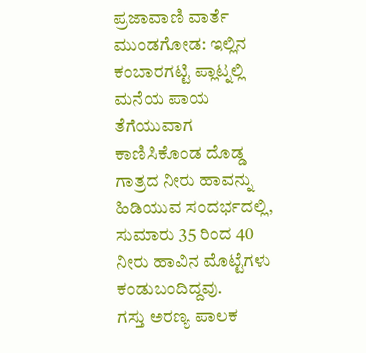ಪ್ರಜಾವಾಣಿ ವಾರ್ತೆ
ಮುಂಡಗೋಡ: ಇಲ್ಲಿನ ಕಂಬಾರಗಟ್ಟಿ ಪ್ಲಾಟ್ನಲ್ಲಿ ಮನೆಯ ಪಾಯ ತೆಗೆಯುವಾಗ ಕಾಣಿಸಿಕೊಂಡ ದೊಡ್ಡ ಗಾತ್ರದ ನೀರು ಹಾವನ್ನು ಹಿಡಿಯುವ ಸಂದರ್ಭದಲ್ಲಿ, ಸುಮಾರು 35 ರಿಂದ 40 ನೀರು ಹಾವಿನ ಮೊಟ್ಟೆಗಳು ಕಂಡುಬಂದಿದ್ದವು.
ಗಸ್ತು ಅರಣ್ಯ ಪಾಲಕ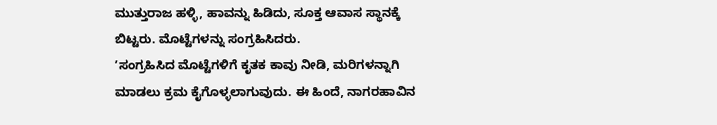ಮುತ್ತುರಾಜ ಹಳ್ಳಿ, ಹಾವನ್ನು ಹಿಡಿದು, ಸೂಕ್ತ ಆವಾಸ ಸ್ಥಾನಕ್ಕೆ ಬಿಟ್ಟರು. ಮೊಟ್ಟೆಗಳನ್ನು ಸಂಗ್ರಹಿಸಿದರು.
ʼಸಂಗ್ರಹಿಸಿದ ಮೊಟ್ಟೆಗಳಿಗೆ ಕೃತಕ ಕಾವು ನೀಡಿ, ಮರಿಗಳನ್ನಾಗಿ ಮಾಡಲು ಕ್ರಮ ಕೈಗೊಳ್ಳಲಾಗುವುದು. ಈ ಹಿಂದೆ, ನಾಗರಹಾವಿನ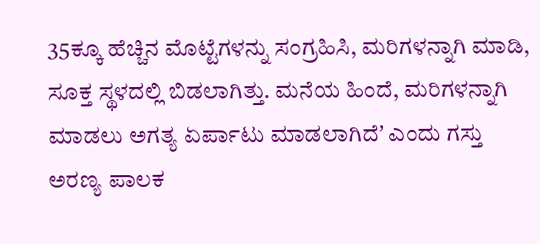35ಕ್ಕೂ ಹೆಚ್ಚಿನ ಮೊಟ್ಟೆಗಳನ್ನು ಸಂಗ್ರಹಿಸಿ, ಮರಿಗಳನ್ನಾಗಿ ಮಾಡಿ, ಸೂಕ್ತ ಸ್ಥಳದಲ್ಲಿ ಬಿಡಲಾಗಿತ್ತು. ಮನೆಯ ಹಿಂದೆ, ಮರಿಗಳನ್ನಾಗಿ ಮಾಡಲು ಅಗತ್ಯ ಏರ್ಪಾಟು ಮಾಡಲಾಗಿದೆʼ ಎಂದು ಗಸ್ತು ಅರಣ್ಯ ಪಾಲಕ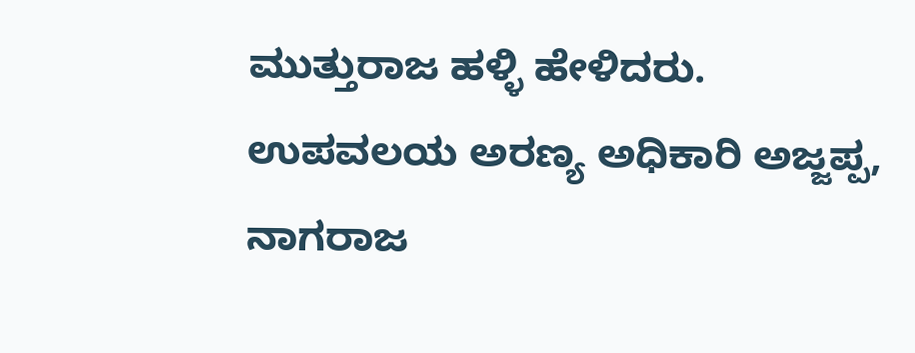ಮುತ್ತುರಾಜ ಹಳ್ಳಿ ಹೇಳಿದರು.
ಉಪವಲಯ ಅರಣ್ಯ ಅಧಿಕಾರಿ ಅಜ್ಜಪ್ಪ, ನಾಗರಾಜ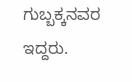ಗುಬ್ಬಕ್ಕನವರ ಇದ್ದರು.